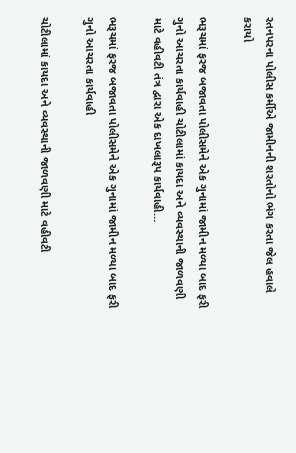રતનપરના પોલીસ કર્મીએ જામીનની શરતોનો ભંગ કરતા જેલ હવાલે કરાયો

ભરૂચમાં ફરજ બજાવતા પોલીસમેને એક ગુનામાં જામીન મળ્યા બાદ ફરી ગુનો આચરતા કાર્યવાહી ચોટીલામાં કાયદા અને વ્યવસ્થાની જાળવણી માટે વહીવટી તંત્ર દ્વારા એક દાખલારૂપ કાર્યવાહી…

ભરૂચમાં ફરજ બજાવતા પોલીસમેને એક ગુનામાં જામીન મળ્યા બાદ ફરી ગુનો આચરતા કાર્યવાહી

ચોટીલામાં કાયદા અને વ્યવસ્થાની જાળવણી માટે વહીવટી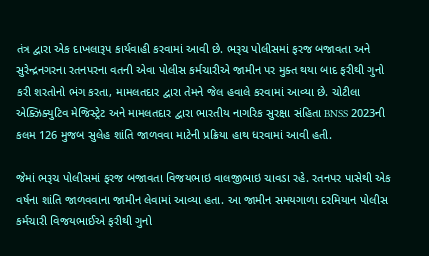તંત્ર દ્વારા એક દાખલારૂપ કાર્યવાહી કરવામાં આવી છે. ભરૂચ પોલીસમાં ફરજ બજાવતા અને સુરેન્દ્રનગરના રતનપરના વતની એવા પોલીસ કર્મચારીએ જામીન પર મુક્ત થયા બાદ ફરીથી ગુનો કરી શરતોનો ભંગ કરતા, મામલતદાર દ્વારા તેમને જેલ હવાલે કરવામાં આવ્યા છે. ચોટીલા એક્ઝિક્યુટિવ મેજિસ્ટ્રેટ અને મામલતદાર દ્વારા ભારતીય નાગરિક સુરક્ષા સંહિતા BNSS 2023ની કલમ 126 મુજબ સુલેહ શાંતિ જાળવવા માટેની પ્રક્રિયા હાથ ધરવામાં આવી હતી.

જેમાં ભરૂચ પોલીસમાં ફરજ બજાવતા વિજયભાઇ વાલજીભાઇ ચાવડા રહે. રતનપર પાસેથી એક વર્ષના શાંતિ જાળવવાના જામીન લેવામાં આવ્યા હતા. આ જામીન સમયગાળા દરમિયાન પોલીસ કર્મચારી વિજયભાઈએ ફરીથી ગુનો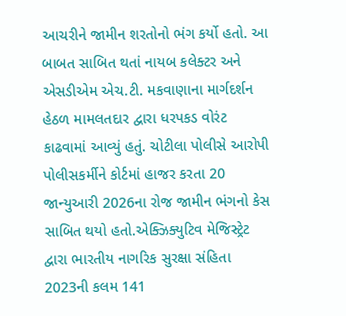આચરીને જામીન શરતોનો ભંગ કર્યો હતો. આ બાબત સાબિત થતાં નાયબ કલેક્ટર અને એસડીએમ એચ.ટી. મકવાણાના માર્ગદર્શન હેઠળ મામલતદાર દ્વારા ધરપકડ વોરંટ કાઢવામાં આવ્યું હતું. ચોટીલા પોલીસે આરોપી પોલીસકર્મીને કોર્ટમાં હાજર કરતા 20 જાન્યુઆરી 2026ના રોજ જામીન ભંગનો કેસ સાબિત થયો હતો.એક્ઝિક્યુટિવ મેજિસ્ટ્રેટ દ્વારા ભારતીય નાગરિક સુરક્ષા સંહિતા 2023ની કલમ 141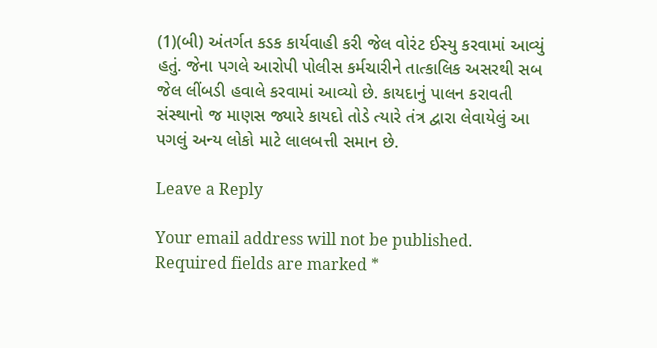(1)(બી) અંતર્ગત કડક કાર્યવાહી કરી જેલ વોરંટ ઈસ્યુ કરવામાં આવ્યું હતું. જેના પગલે આરોપી પોલીસ કર્મચારીને તાત્કાલિક અસરથી સબ જેલ લીંબડી હવાલે કરવામાં આવ્યો છે. કાયદાનું પાલન કરાવતી સંસ્થાનો જ માણસ જ્યારે કાયદો તોડે ત્યારે તંત્ર દ્વારા લેવાયેલું આ પગલું અન્ય લોકો માટે લાલબત્તી સમાન છે.

Leave a Reply

Your email address will not be published. Required fields are marked *